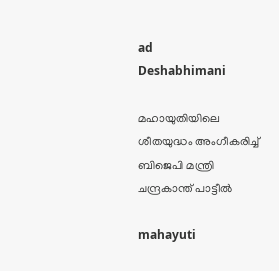ad
Deshabhimani

മഹായുതിയിലെ ശീതയുദ്ധം അംഗീകരിച്ച്‌ ബിജെപി മന്ത്രി ചന്ദ്രകാന്ത് പാട്ടീൽ

mahayuti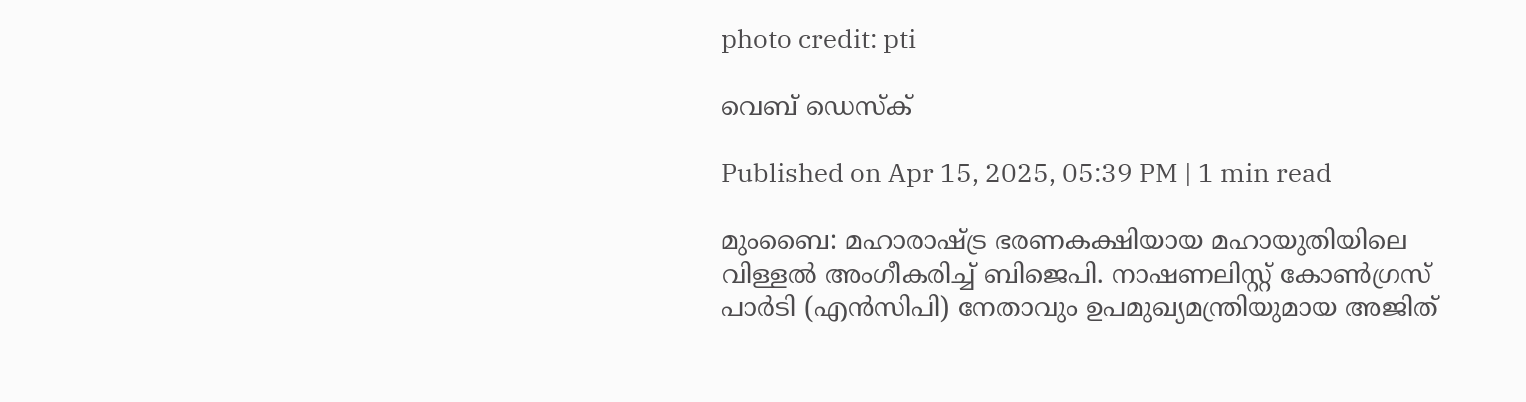photo credit: pti

വെബ് ഡെസ്ക്

Published on Apr 15, 2025, 05:39 PM | 1 min read

മുംബൈ: മഹാരാഷ്ട്ര ഭരണകക്ഷിയായ മഹായുതിയിലെ വിള്ളൽ അംഗീകരിച്ച്‌ ബിജെപി. നാഷണലിസ്റ്റ് കോൺഗ്രസ് പാർടി (എൻസിപി) നേതാവും ഉപമുഖ്യമന്ത്രിയുമായ അജിത്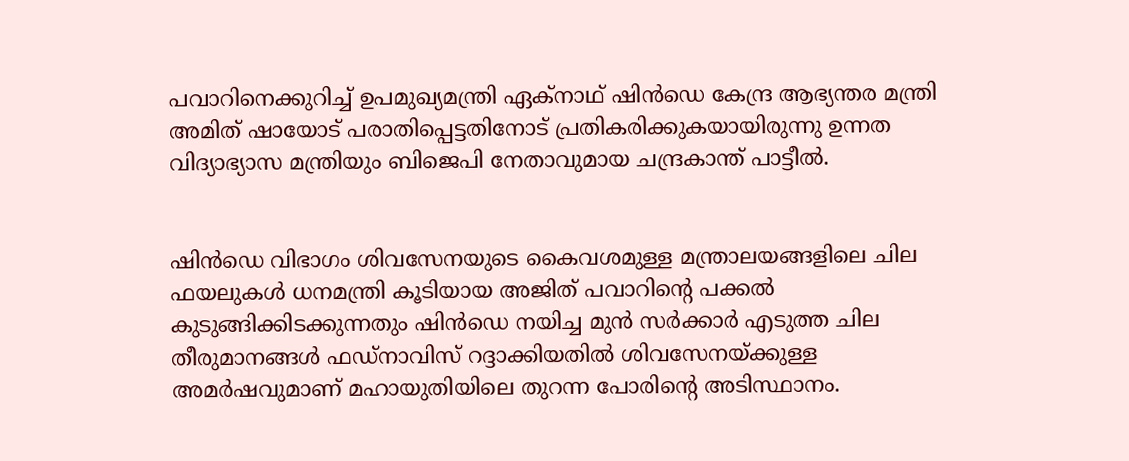പവാറിനെക്കുറിച്ച് ഉപമുഖ്യമന്ത്രി ഏക്‌നാഥ് ഷിൻഡെ കേന്ദ്ര ആഭ്യന്തര മന്ത്രി അമിത് ഷായോട് പരാതിപ്പെട്ടതിനോട് പ്രതികരിക്കുകയായിരുന്നു ഉന്നത വിദ്യാഭ്യാസ മന്ത്രിയും ബിജെപി നേതാവുമായ ചന്ദ്രകാന്ത് പാട്ടീൽ.


ഷിൻഡെ വിഭാഗം ശിവസേനയുടെ കൈവശമുള്ള മന്ത്രാലയങ്ങളിലെ ചില ഫയലുകൾ ധനമന്ത്രി കൂടിയായ അജിത് പവാറിന്റെ പക്കൽ കുടുങ്ങിക്കിടക്കുന്നതും ഷിൻഡെ നയിച്ച മുൻ സർക്കാർ എടുത്ത ചില തീരുമാനങ്ങൾ ഫഡ്‌നാവിസ് റദ്ദാക്കിയതിൽ ശിവസേനയ്ക്കുള്ള അമർഷവുമാണ്‌ മഹായുതിയിലെ തുറന്ന പോരിന്റെ അടിസ്ഥാനം.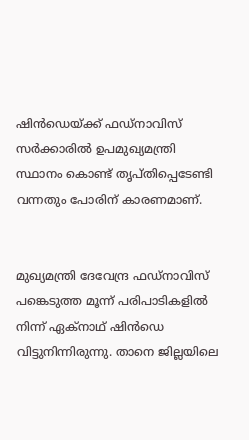ഷിൻഡെയ്ക്ക് ഫഡ്‌നാവിസ് സർക്കാരിൽ ഉപമുഖ്യമന്ത്രി സ്ഥാനം കൊണ്ട് തൃപ്തിപ്പെടേണ്ടി വന്നതും പോരിന്‌ കാരണമാണ്‌.


മുഖ്യമന്ത്രി ദേവേന്ദ്ര ഫഡ്‌നാവിസ് പങ്കെടുത്ത മൂന്ന് പരിപാടികളിൽ നിന്ന്‌ ഏക്നാഥ് ഷിൻഡെ വിട്ടുനിന്നിരുന്നു. താനെ ജില്ലയിലെ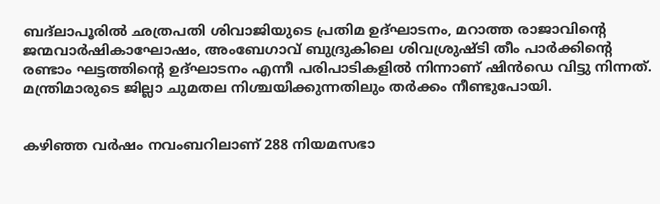ബദ്‌ലാപൂരിൽ ഛത്രപതി ശിവാജിയുടെ പ്രതിമ ഉദ്ഘാടനം, മറാത്ത രാജാവിന്റെ ജന്മവാർഷികാഘോഷം, അംബേഗാവ് ബുദ്രുകിലെ ശിവശ്രുഷ്‌ടി തീം പാർക്കിന്റെ രണ്ടാം ഘട്ടത്തിന്റെ ഉദ്ഘാടനം എന്നീ പരിപാടികളിൽ നിന്നാണ് ഷിൻഡെ വിട്ടു നിന്നത്. മന്ത്രിമാരുടെ ജില്ലാ ചുമതല നിശ്ചയിക്കുന്നതിലും തർക്കം നീണ്ടുപോയി.


കഴിഞ്ഞ വർഷം നവംബറിലാണ് 288 നിയമസഭാ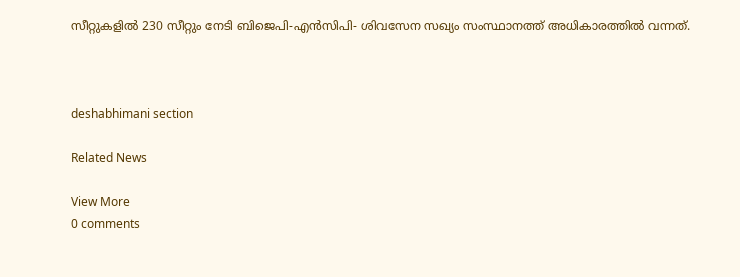സീറ്റുകളിൽ 230 സീറ്റും നേടി ബിജെപി-എൻസിപി- ശിവസേന സഖ്യം സംസ്ഥാനത്ത് അധികാരത്തിൽ വന്നത്‌.



deshabhimani section

Related News

View More
0 comments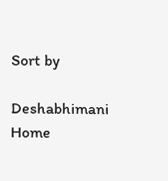Sort by

Deshabhimani
Home